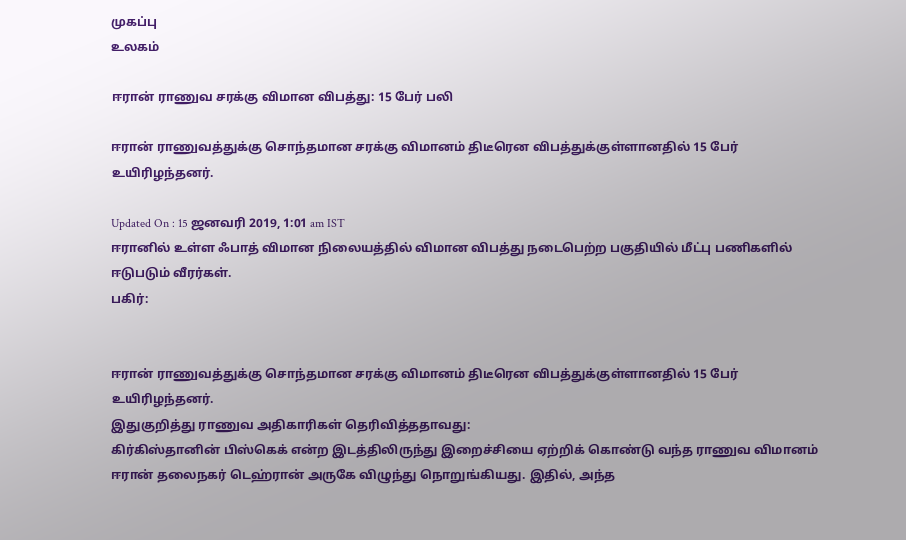முகப்பு
உலகம்

ஈரான் ராணுவ சரக்கு விமான விபத்து: 15 பேர் பலி

ஈரான் ராணுவத்துக்கு சொந்தமான சரக்கு விமானம் திடீரென விபத்துக்குள்ளானதில் 15 பேர் உயிரிழந்தனர்.

Updated On : 15 ஜனவரி 2019, 1:01 am IST
ஈரானில் உள்ள ஃபாத் விமான நிலையத்தில் விமான விபத்து நடைபெற்ற பகுதியில் மீட்பு பணிகளில் ஈடுபடும் வீரர்கள்.
பகிர்:


ஈரான் ராணுவத்துக்கு சொந்தமான சரக்கு விமானம் திடீரென விபத்துக்குள்ளானதில் 15 பேர் உயிரிழந்தனர்.
இதுகுறித்து ராணுவ அதிகாரிகள் தெரிவித்ததாவது:
கிர்கிஸ்தானின் பிஸ்கெக் என்ற இடத்திலிருந்து இறைச்சியை ஏற்றிக் கொண்டு வந்த ராணுவ விமானம் ஈரான் தலைநகர் டெஹ்ரான் அருகே விழுந்து நொறுங்கியது. இதில், அந்த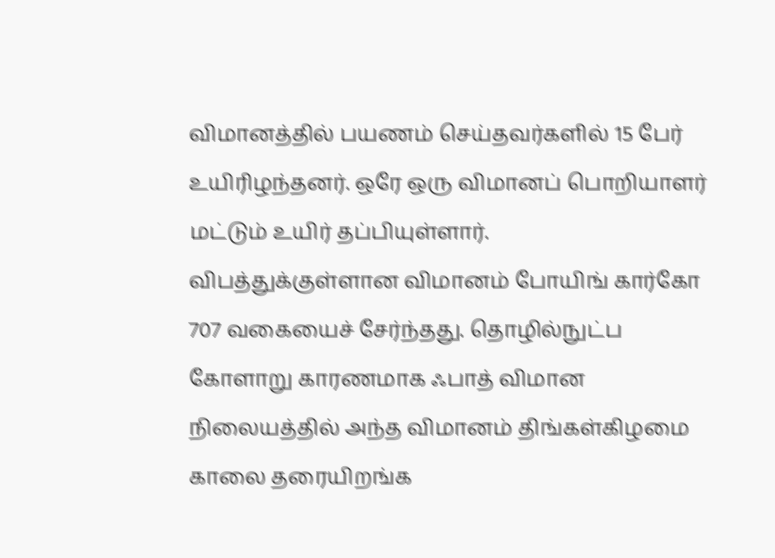விமானத்தில் பயணம் செய்தவர்களில் 15 பேர் உயிரிழந்தனர். ஒரே ஒரு விமானப் பொறியாளர் மட்டும் உயிர் தப்பியுள்ளார்.
விபத்துக்குள்ளான விமானம் போயிங் கார்கோ 707 வகையைச் சேர்ந்தது. தொழில்நுட்ப கோளாறு காரணமாக ஃபாத் விமான நிலையத்தில் அந்த விமானம் திங்கள்கிழமை காலை தரையிறங்க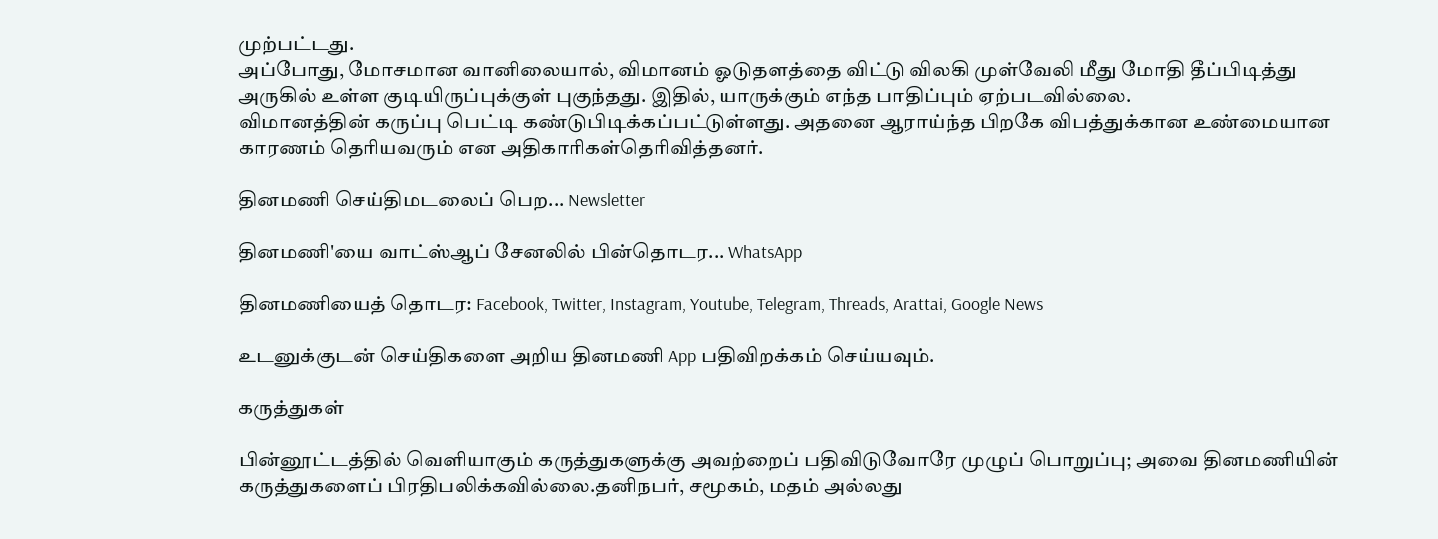முற்பட்டது.
அப்போது, மோசமான வானிலையால், விமானம் ஓடுதளத்தை விட்டு விலகி முள்வேலி மீது மோதி தீப்பிடித்து அருகில் உள்ள குடியிருப்புக்குள் புகுந்தது. இதில், யாருக்கும் எந்த பாதிப்பும் ஏற்படவில்லை.
விமானத்தின் கருப்பு பெட்டி கண்டுபிடிக்கப்பட்டுள்ளது. அதனை ஆராய்ந்த பிறகே விபத்துக்கான உண்மையான காரணம் தெரியவரும் என அதிகாரிகள்தெரிவித்தனர்.

தினமணி செய்திமடலைப் பெற... Newsletter

தினமணி'யை வாட்ஸ்ஆப் சேனலில் பின்தொடர... WhatsApp

தினமணியைத் தொடர: Facebook, Twitter, Instagram, Youtube, Telegram, Threads, Arattai, Google News

உடனுக்குடன் செய்திகளை அறிய தினமணி App பதிவிறக்கம் செய்யவும்.

கருத்துகள்

பின்னூட்டத்தில் வெளியாகும் கருத்துகளுக்கு அவற்றைப் பதிவிடுவோரே முழுப் பொறுப்பு; அவை தினமணியின் கருத்துகளைப் பிரதிபலிக்கவில்லை.தனிநபர், சமூகம், மதம் அல்லது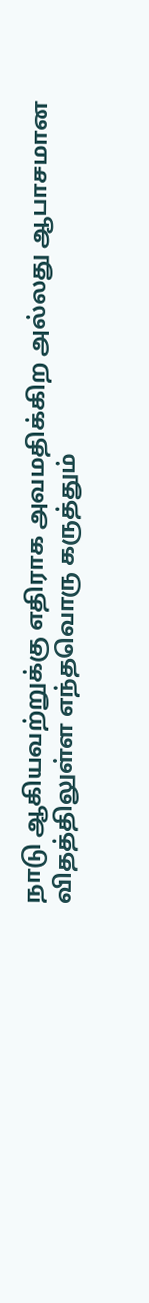நாடு ஆகியவற்றுக்கு எதிராக அவமதிக்கிற அல்லது ஆபாசமான விதத்திலுள்ள எந்தவொரு கருத்தும்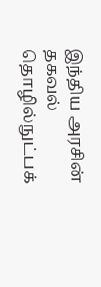இந்திய அரசின் தகவல் தொழில்நுட்பக்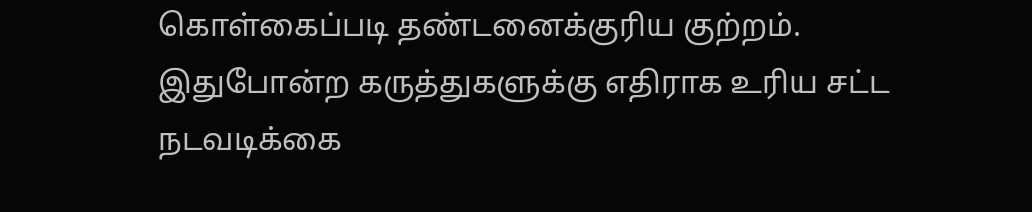கொள்கைப்படி தண்டனைக்குரிய குற்றம். இதுபோன்ற கருத்துகளுக்கு எதிராக உரிய சட்ட நடவடிக்கை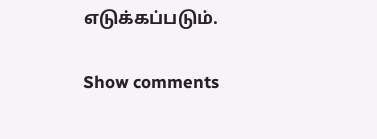எடுக்கப்படும்.

Show comments